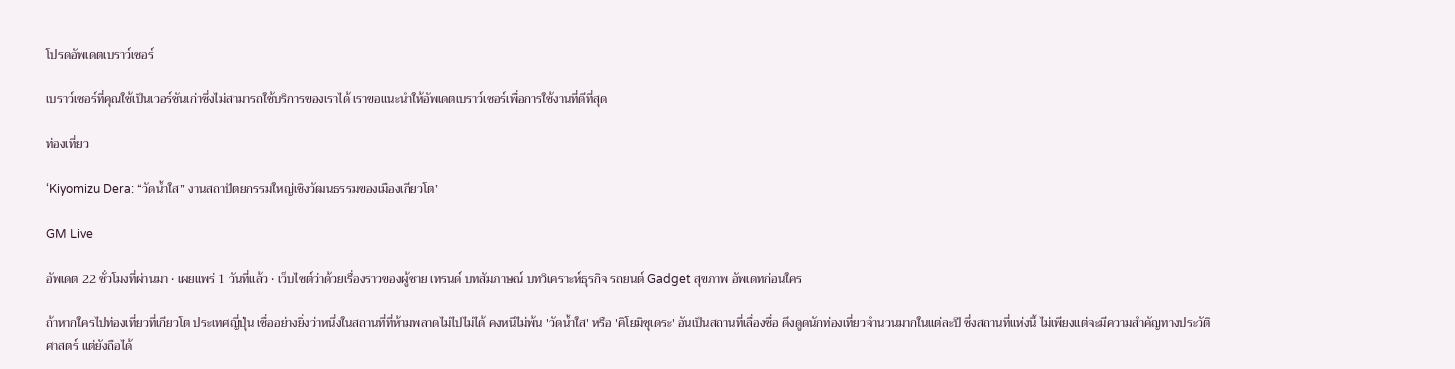โปรดอัพเดตเบราว์เซอร์

เบราว์เซอร์ที่คุณใช้เป็นเวอร์ชันเก่าซึ่งไม่สามารถใช้บริการของเราได้ เราขอแนะนำให้อัพเดตเบราว์เซอร์เพื่อการใช้งานที่ดีที่สุด

ท่องเที่ยว

‘Kiyomizu Dera: “วัดน้ำใส” งานสถาปัตยกรรมใหญ่เชิงวัฒนธรรมของเมืองเกียวโต’

GM Live

อัพเดต 22 ชั่วโมงที่ผ่านมา • เผยแพร่ 1 วันที่แล้ว • เว็บไซต์ว่าด้วยเรื่องราวของผู้ชาย เทรนด์ บทสัมภาษณ์ บทวิเคราะห์ธุรกิจ รถยนต์ Gadget สุขภาพ อัพเดทก่อนใคร

ถ้าหากใครไปท่องเที่ยวที่เกียวโต ประเทศญี่ปุ่น เชื่ออย่างยิ่งว่าหนึ่งในสถานที่ที่ห้ามพลาดไม่ไปไม่ได้ คงหนีไม่พ้น 'วัดน้ำใส' หรือ 'คิโยมิซุเดระ' อันเป็นสถานที่เลื่องชื่อ ดึงดูดนักท่องเที่ยวจำนวนมากในแต่ละปี ซึ่งสถานที่แห่งนี้ ไม่เพียงแต่จะมีความสำคัญทางประวัติศาสตร์ แต่ยังถือได้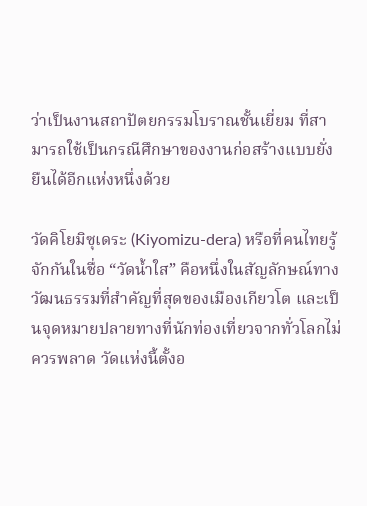ว่าเป็นงานสถาปัตยกรรมโบราณชั้นเยี่ยม ที่สามารถใช้เป็นกรณีศึกษาของงานก่อสร้างแบบยั่งยืนได้อีกแห่งหนึ่งด้วย

วัดคิโยมิซุเดระ (Kiyomizu-dera) หรือที่คนไทยรู้จักกันในชื่อ “วัดน้ำใส” คือหนึ่งในสัญลักษณ์ทางวัฒนธรรมที่สำคัญที่สุดของเมืองเกียวโต และเป็นจุดหมายปลายทางที่นักท่องเที่ยวจากทั่วโลกไม่ควรพลาด วัดแห่งนี้ตั้งอ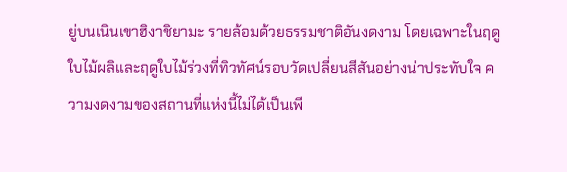ยู่บนเนินเขาฮิงาชิยามะ รายล้อมด้วยธรรมชาติอันงดงาม โดยเฉพาะในฤดูใบไม้ผลิและฤดูใบไม้ร่วงที่ทิวทัศน์รอบวัดเปลี่ยนสีสันอย่างน่าประทับใจ ความงดงามของสถานที่แห่งนี้ไม่ได้เป็นเพี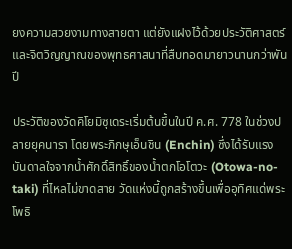ยงความสวยงามทางสายตา แต่ยังแฝงไว้ด้วยประวัติศาสตร์และจิตวิญญาณของพุทธศาสนาที่สืบทอดมายาวนานกว่าพันปี

ประวัติของวัดคิโยมิซุเดระเริ่มต้นขึ้นในปี ค.ศ. 778 ในช่วงปลายยุคนารา โดยพระภิกษุเอ็นชิน (Enchin) ซึ่งได้รับแรงบันดาลใจจากน้ำศักดิ์สิทธิ์ของน้ำตกโอโตวะ (Otowa-no-taki) ที่ไหลไม่ขาดสาย วัดแห่งนี้ถูกสร้างขึ้นเพื่ออุทิศแด่พระโพธิ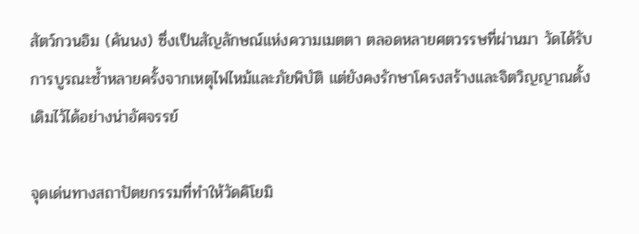สัตว์กวนอิม (คันนง) ซึ่งเป็นสัญลักษณ์แห่งความเมตตา ตลอดหลายศตวรรษที่ผ่านมา วัดได้รับการบูรณะซ้ำหลายครั้งจากเหตุไฟไหม้และภัยพิบัติ แต่ยังคงรักษาโครงสร้างและจิตวิญญาณดั้งเดิมไว้ได้อย่างน่าอัศจรรย์

จุดเด่นทางสถาปัตยกรรมที่ทำให้วัดคิโยมิ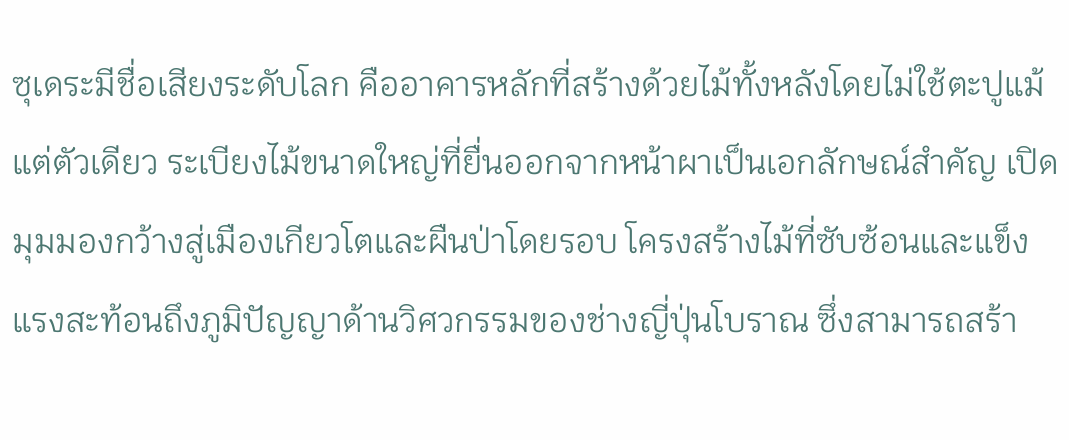ซุเดระมีชื่อเสียงระดับโลก คืออาคารหลักที่สร้างด้วยไม้ทั้งหลังโดยไม่ใช้ตะปูแม้แต่ตัวเดียว ระเบียงไม้ขนาดใหญ่ที่ยื่นออกจากหน้าผาเป็นเอกลักษณ์สำคัญ เปิดมุมมองกว้างสู่เมืองเกียวโตและผืนป่าโดยรอบ โครงสร้างไม้ที่ซับซ้อนและแข็งแรงสะท้อนถึงภูมิปัญญาด้านวิศวกรรมของช่างญี่ปุ่นโบราณ ซึ่งสามารถสร้า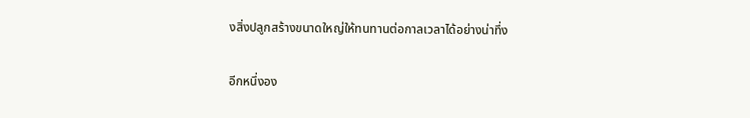งสิ่งปลูกสร้างขนาดใหญ่ให้ทนทานต่อกาลเวลาได้อย่างน่าทึ่ง

อีกหนึ่งอง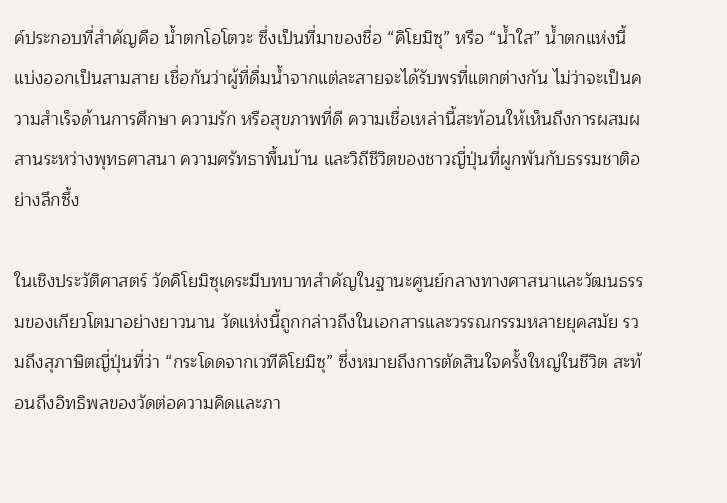ค์ประกอบที่สำคัญคือ น้ำตกโอโตวะ ซึ่งเป็นที่มาของชื่อ “คิโยมิซุ” หรือ “น้ำใส” น้ำตกแห่งนี้แบ่งออกเป็นสามสาย เชื่อกันว่าผู้ที่ดื่มน้ำจากแต่ละสายจะได้รับพรที่แตกต่างกัน ไม่ว่าจะเป็นความสำเร็จด้านการศึกษา ความรัก หรือสุขภาพที่ดี ความเชื่อเหล่านี้สะท้อนให้เห็นถึงการผสมผสานระหว่างพุทธศาสนา ความศรัทธาพื้นบ้าน และวิถีชีวิตของชาวญี่ปุ่นที่ผูกพันกับธรรมชาติอย่างลึกซึ้ง

ในเชิงประวัติศาสตร์ วัดคิโยมิซุเดระมีบทบาทสำคัญในฐานะศูนย์กลางทางศาสนาและวัฒนธรรมของเกียวโตมาอย่างยาวนาน วัดแห่งนี้ถูกกล่าวถึงในเอกสารและวรรณกรรมหลายยุคสมัย รวมถึงสุภาษิตญี่ปุ่นที่ว่า “กระโดดจากเวทีคิโยมิซุ” ซึ่งหมายถึงการตัดสินใจครั้งใหญ่ในชีวิต สะท้อนถึงอิทธิพลของวัดต่อความคิดและภา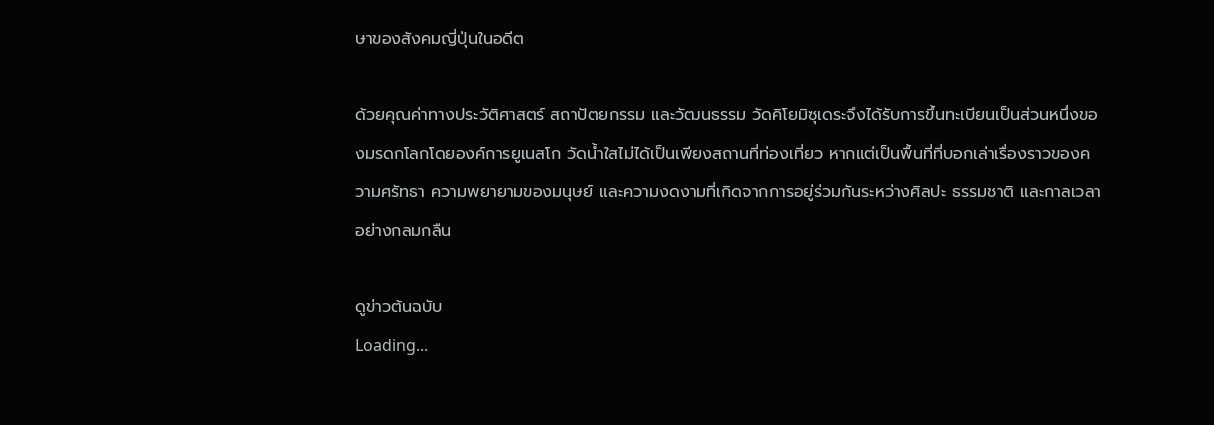ษาของสังคมญี่ปุ่นในอดีต

ด้วยคุณค่าทางประวัติศาสตร์ สถาปัตยกรรม และวัฒนธรรม วัดคิโยมิซุเดระจึงได้รับการขึ้นทะเบียนเป็นส่วนหนึ่งของมรดกโลกโดยองค์การยูเนสโก วัดน้ำใสไม่ได้เป็นเพียงสถานที่ท่องเที่ยว หากแต่เป็นพื้นที่ที่บอกเล่าเรื่องราวของความศรัทธา ความพยายามของมนุษย์ และความงดงามที่เกิดจากการอยู่ร่วมกันระหว่างศิลปะ ธรรมชาติ และกาลเวลาอย่างกลมกลืน

ดูข่าวต้นฉบับ
Loading...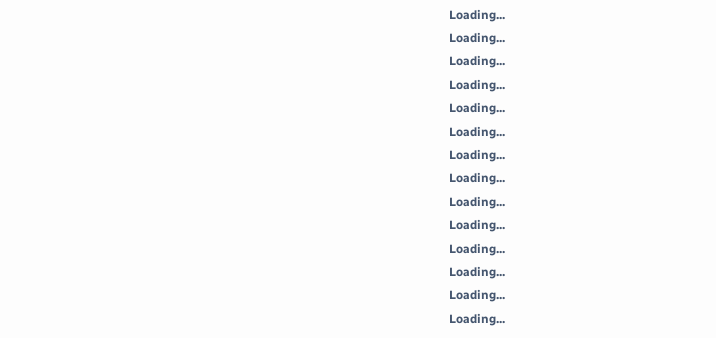Loading...
Loading...
Loading...
Loading...
Loading...
Loading...
Loading...
Loading...
Loading...
Loading...
Loading...
Loading...
Loading...
Loading...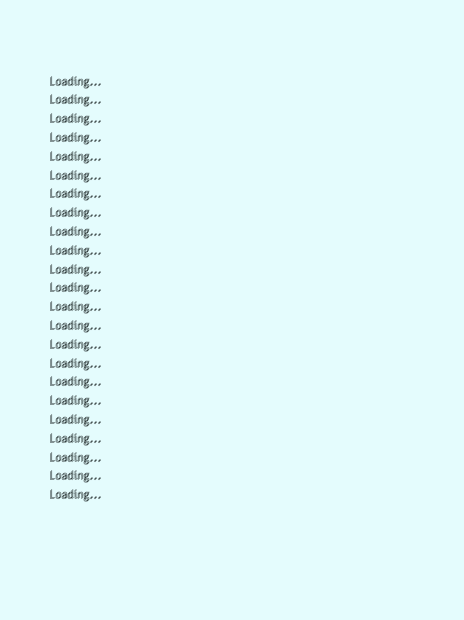Loading...
Loading...
Loading...
Loading...
Loading...
Loading...
Loading...
Loading...
Loading...
Loading...
Loading...
Loading...
Loading...
Loading...
Loading...
Loading...
Loading...
Loading...
Loading...
Loading...
Loading...
Loading...
Loading...